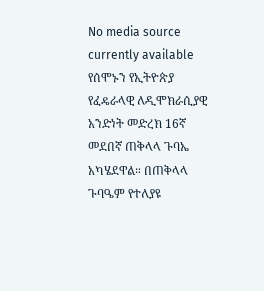No media source currently available
የሰሞኑን የኢትዮጵያ የፈዴራላዊ ለዲሞክራሲያዊ አንድነት መድረክ 16ኛ መደበኛ ጠቅላላ ጉባኤ አካሄደዋል። በጠቅላላ ጉባዔም የተለያዩ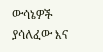ውሳኔዎች ያሳለፈው እና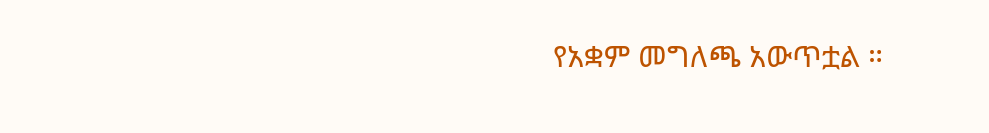የአቋም መግለጫ አውጥቷል ።